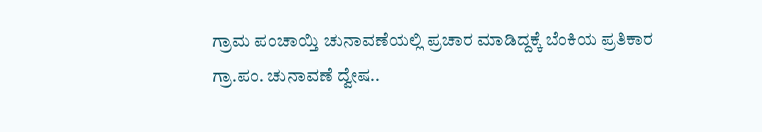ಗ್ರಾಮ ಪಂಚಾಯ್ತಿ ಚುನಾವಣೆಯಲ್ಲಿ ಪ್ರಚಾರ ಮಾಡಿದ್ದಕ್ಕೆ ಬೆಂಕಿಯ ಪ್ರತಿಕಾರ
ಗ್ರಾ.ಪಂ. ಚುನಾವಣೆ ದ್ವೇಷ..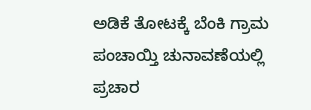ಅಡಿಕೆ ತೋಟಕ್ಕೆ ಬೆಂಕಿ ಗ್ರಾಮ ಪಂಚಾಯ್ತಿ ಚುನಾವಣೆಯಲ್ಲಿ ಪ್ರಚಾರ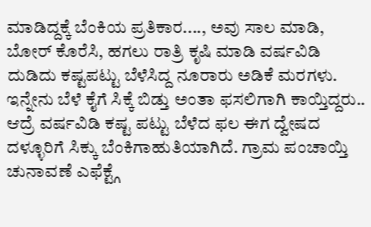ಮಾಡಿದ್ದಕ್ಕೆ ಬೆಂಕಿಯ ಪ್ರತಿಕಾರ...., ಅವು ಸಾಲ ಮಾಡಿ, ಬೋರ್ ಕೊರೆಸಿ, ಹಗಲು ರಾತ್ರಿ ಕೃಷಿ ಮಾಡಿ ವರ್ಷವಿಡಿ ದುಡಿದು ಕಷ್ಟಪಟ್ಟು ಬೆಳೆಸಿದ್ದ ನೂರಾರು ಅಡಿಕೆ ಮರಗಳು. ಇನ್ನೇನು ಬೆಳೆ ಕೈಗೆ ಸಿಕ್ಕೆ ಬಿಡ್ತು ಅಂತಾ ಫಸಲಿಗಾಗಿ ಕಾಯ್ತಿದ್ದರು.. ಆದ್ರೆ ವರ್ಷವಿಡಿ ಕಷ್ಟ ಪಟ್ಟು ಬೆಳೆದ ಫಲ ಈಗ ದ್ವೇಷದ ದಳ್ಳೂರಿಗೆ ಸಿಕ್ಕು ಬೆಂಕಿಗಾಹುತಿಯಾಗಿದೆ. ಗ್ರಾಮ ಪಂಚಾಯ್ತಿ ಚುನಾವಣೆ ಎಫೆಕ್ಟ್ಗೆ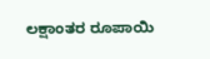ಲಕ್ಷಾಂತರ ರೂಪಾಯಿ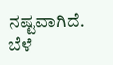ನಷ್ಟವಾಗಿದೆ. ಬೆಳೆ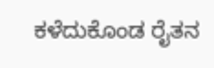ಕಳೆದುಕೊಂಡ ರೈತನ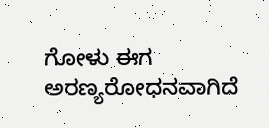ಗೋಳು ಈಗ ಅರಣ್ಯರೋಧನವಾಗಿದೆ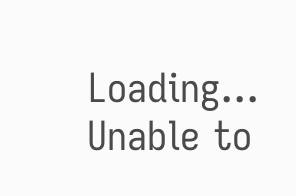Loading...
Unable to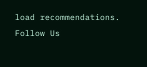load recommendations.
Follow Us